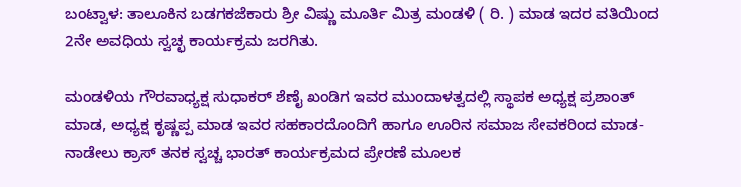ಬಂಟ್ವಾಳ: ತಾಲೂಕಿನ ಬಡಗಕಜೆಕಾರು ಶ್ರೀ ವಿಷ್ಣು ಮೂರ್ತಿ ಮಿತ್ರ ಮಂಡಳಿ ( ರಿ. ) ಮಾಡ ಇದರ ವತಿಯಿಂದ 2ನೇ ಅವಧಿಯ ಸ್ವಚ್ಛ ಕಾರ್ಯಕ್ರಮ ಜರಗಿತು.

ಮಂಡಳಿಯ ಗೌರವಾಧ್ಯಕ್ಷ ಸುಧಾಕರ್ ಶೆಣೈ ಖಂಡಿಗ ಇವರ ಮುಂದಾಳತ್ವದಲ್ಲಿ ಸ್ಥಾಪಕ ಅಧ್ಯಕ್ಷ ಪ್ರಶಾಂತ್ ಮಾಡ, ಅಧ್ಯಕ್ಷ ಕೃಷ್ಣಪ್ಪ ಮಾಡ ಇವರ ಸಹಕಾರದೊಂದಿಗೆ ಹಾಗೂ ಊರಿನ ಸಮಾಜ ಸೇವಕರಿಂದ ಮಾಡ- ನಾಡೇಲು ಕ್ರಾಸ್ ತನಕ ಸ್ವಚ್ಚ ಭಾರತ್ ಕಾರ್ಯಕ್ರಮದ ಪ್ರೇರಣೆ ಮೂಲಕ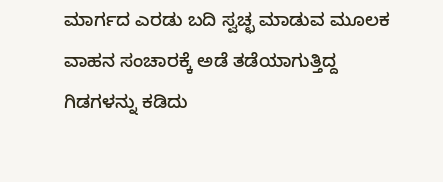ಮಾರ್ಗದ ಎರಡು ಬದಿ ಸ್ವಚ್ಛ ಮಾಡುವ ಮೂಲಕ ವಾಹನ ಸಂಚಾರಕ್ಕೆ ಅಡೆ ತಡೆಯಾಗುತ್ತಿದ್ದ ಗಿಡಗಳನ್ನು ಕಡಿದು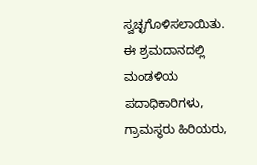ಸ್ವಚ್ಛಗೊಳಿಸಲಾಯಿತು.
ಈ ಶ್ರಮದಾನದಲ್ಲಿ ಮಂಡಳಿಯ ಪದಾಧಿಕಾರಿಗಳು, ಗ್ರಾಮಸ್ಥರು ಹಿರಿಯರು,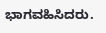ಭಾಗವಹಿಸಿದರು.